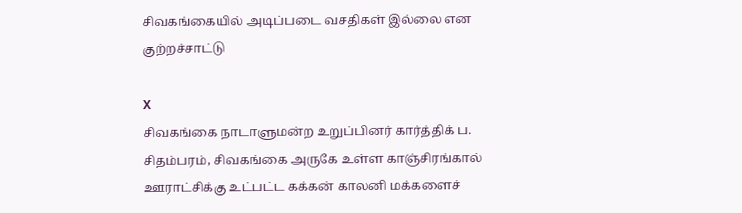சிவகங்கையில் அடிப்படை வசதிகள் இல்லை என குற்றச்சாட்டு

X
சிவகங்கை நாடாளுமன்ற உறுப்பினர் கார்த்திக் ப. சிதம்பரம், சிவகங்கை அருகே உள்ள காஞ்சிரங்கால் ஊராட்சிக்கு உட்பட்ட கக்கன் காலனி மக்களைச்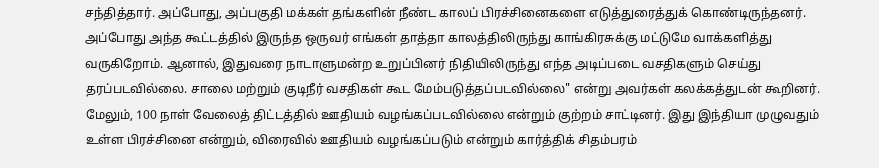சந்தித்தார். அப்போது, அப்பகுதி மக்கள் தங்களின் நீண்ட காலப் பிரச்சினைகளை எடுத்துரைத்துக் கொண்டிருந்தனர். அப்போது அந்த கூட்டத்தில் இருந்த ஒருவர் எங்கள் தாத்தா காலத்திலிருந்து காங்கிரசுக்கு மட்டுமே வாக்களித்து வருகிறோம். ஆனால், இதுவரை நாடாளுமன்ற உறுப்பினர் நிதியிலிருந்து எந்த அடிப்படை வசதிகளும் செய்து தரப்படவில்லை. சாலை மற்றும் குடிநீர் வசதிகள் கூட மேம்படுத்தப்படவில்லை" என்று அவர்கள் கலக்கத்துடன் கூறினர். மேலும், 100 நாள் வேலைத் திட்டத்தில் ஊதியம் வழங்கப்படவில்லை என்றும் குற்றம் சாட்டினர். இது இந்தியா முழுவதும் உள்ள பிரச்சினை என்றும், விரைவில் ஊதியம் வழங்கப்படும் என்றும் கார்த்திக் சிதம்பரம்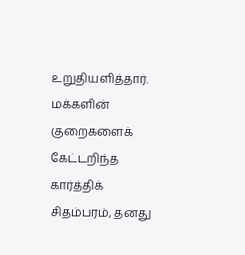உறுதியளித்தார். மக்களின் குறைகளைக் கேட்டறிந்த கார்த்திக் சிதம்பரம், தனது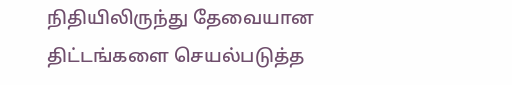நிதியிலிருந்து தேவையான திட்டங்களை செயல்படுத்த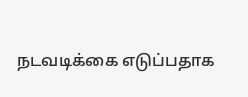நடவடிக்கை எடுப்பதாக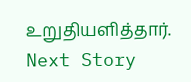உறுதியளித்தார்.
Next Story